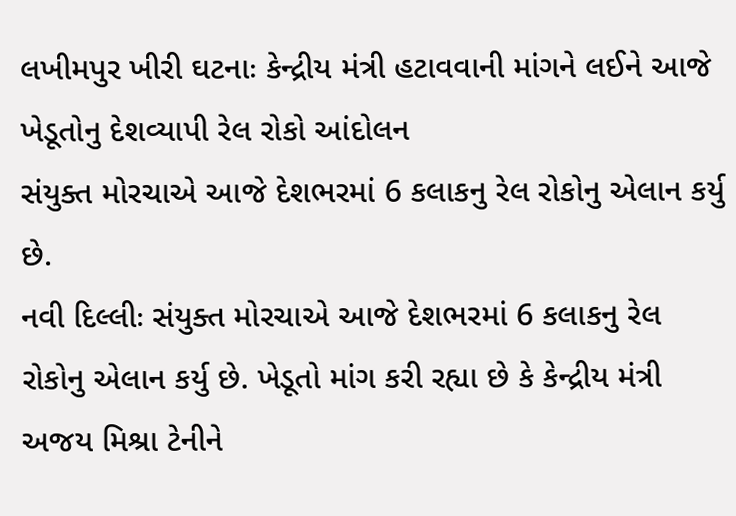લખીમપુર ખીરી ઘટનાઃ કેન્દ્રીય મંત્રી હટાવવાની માંગને લઈને આજે ખેડૂતોનુ દેશવ્યાપી રેલ રોકો આંદોલન
સંયુક્ત મોરચાએ આજે દેશભરમાં 6 કલાકનુ રેલ રોકોનુ એલાન કર્યુ છે.
નવી દિલ્લીઃ સંયુક્ત મોરચાએ આજે દેશભરમાં 6 કલાકનુ રેલ રોકોનુ એલાન કર્યુ છે. ખેડૂતો માંગ કરી રહ્યા છે કે કેન્દ્રીય મંત્રી અજય મિશ્રા ટેનીને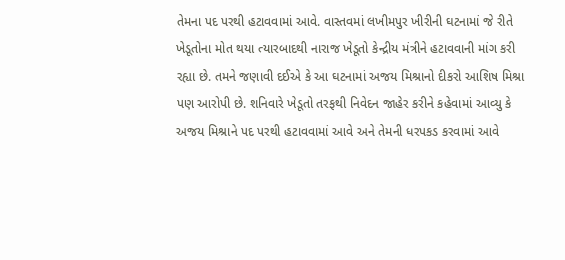તેમના પદ પરથી હટાવવામાં આવે. વાસ્તવમાં લખીમપુર ખીરીની ઘટનામાં જે રીતે ખેડૂતોના મોત થયા ત્યારબાદથી નારાજ ખેડૂતો કેન્દ્રીય મંત્રીને હટાવવાની માંગ કરી રહ્યા છે. તમને જણાવી દઈએ કે આ ઘટનામાં અજય મિશ્રાનો દીકરો આશિષ મિશ્રા પણ આરોપી છે. શનિવારે ખેડૂતો તરફથી નિવેદન જાહેર કરીને કહેવામાં આવ્યુ કે અજય મિશ્રાને પદ પરથી હટાવવામાં આવે અને તેમની ધરપકડ કરવામાં આવે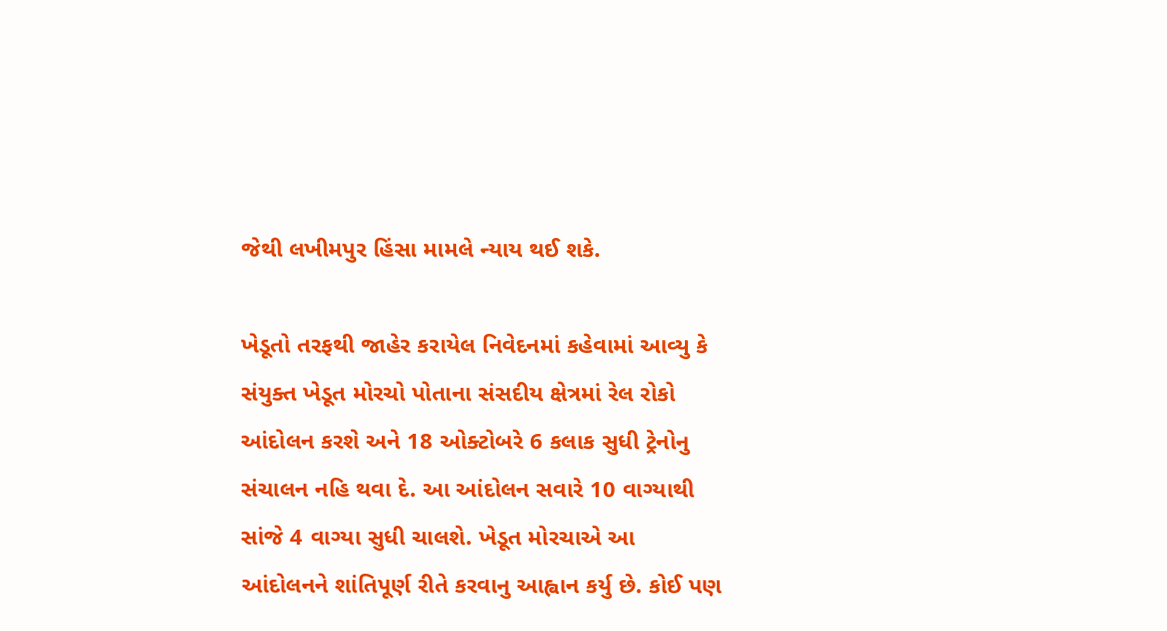જેથી લખીમપુર હિંસા મામલે ન્યાય થઈ શકે.

ખેડૂતો તરફથી જાહેર કરાયેલ નિવેદનમાં કહેવામાં આવ્યુ કે સંયુક્ત ખેડૂત મોરચો પોતાના સંસદીય ક્ષેત્રમાં રેલ રોકો આંદોલન કરશે અને 18 ઓક્ટોબરે 6 કલાક સુધી ટ્રેનોનુ સંચાલન નહિ થવા દે. આ આંદોલન સવારે 10 વાગ્યાથી સાંજે 4 વાગ્યા સુધી ચાલશે. ખેડૂત મોરચાએ આ આંદોલનને શાંતિપૂર્ણ રીતે કરવાનુ આહ્વાન કર્યુ છે. કોઈ પણ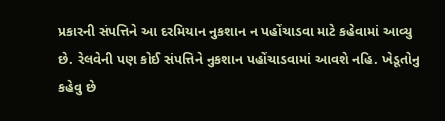પ્રકારની સંપત્તિને આ દરમિયાન નુકશાન ન પહોંચાડવા માટે કહેવામાં આવ્યુ છે. રેલવેની પણ કોઈ સંપત્તિને નુકશાન પહોંચાડવામાં આવશે નહિ. ખેડૂતોનુ કહેવુ છે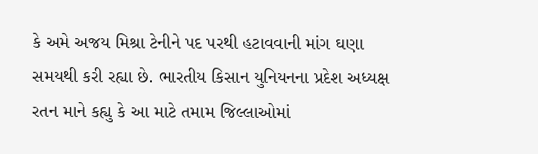કે અમે અજય મિશ્રા ટેનીને પદ પરથી હટાવવાની માંગ ઘણા સમયથી કરી રહ્યા છે. ભારતીય કિસાન યુનિયનના પ્રદેશ અધ્યક્ષ રતન માને કહ્યુ કે આ માટે તમામ જિલ્લાઓમાં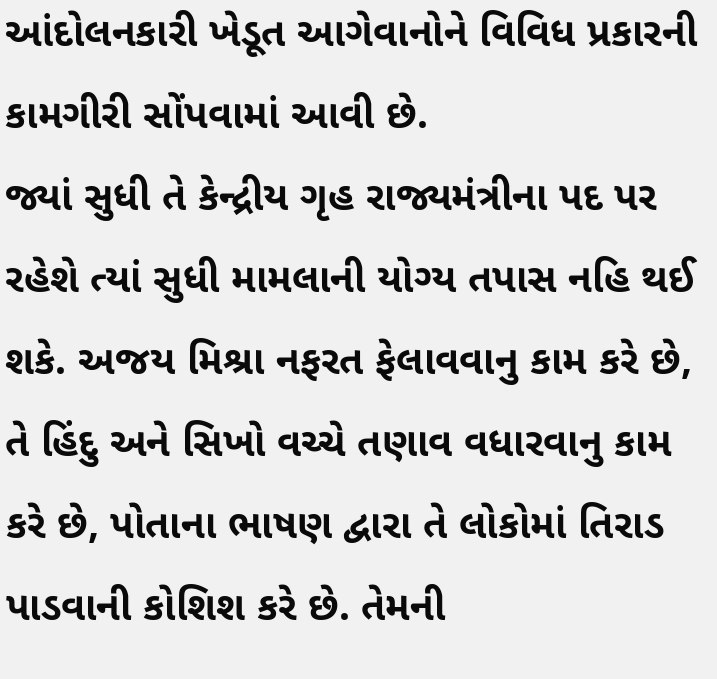આંદોલનકારી ખેડૂત આગેવાનોને વિવિધ પ્રકારની કામગીરી સોંપવામાં આવી છે.
જ્યાં સુધી તે કેન્દ્રીય ગૃહ રાજ્યમંત્રીના પદ પર રહેશે ત્યાં સુધી મામલાની યોગ્ય તપાસ નહિ થઈ શકે. અજય મિશ્રા નફરત ફેલાવવાનુ કામ કરે છે, તે હિંદુ અને સિખો વચ્ચે તણાવ વધારવાનુ કામ કરે છે, પોતાના ભાષણ દ્વારા તે લોકોમાં તિરાડ પાડવાની કોશિશ કરે છે. તેમની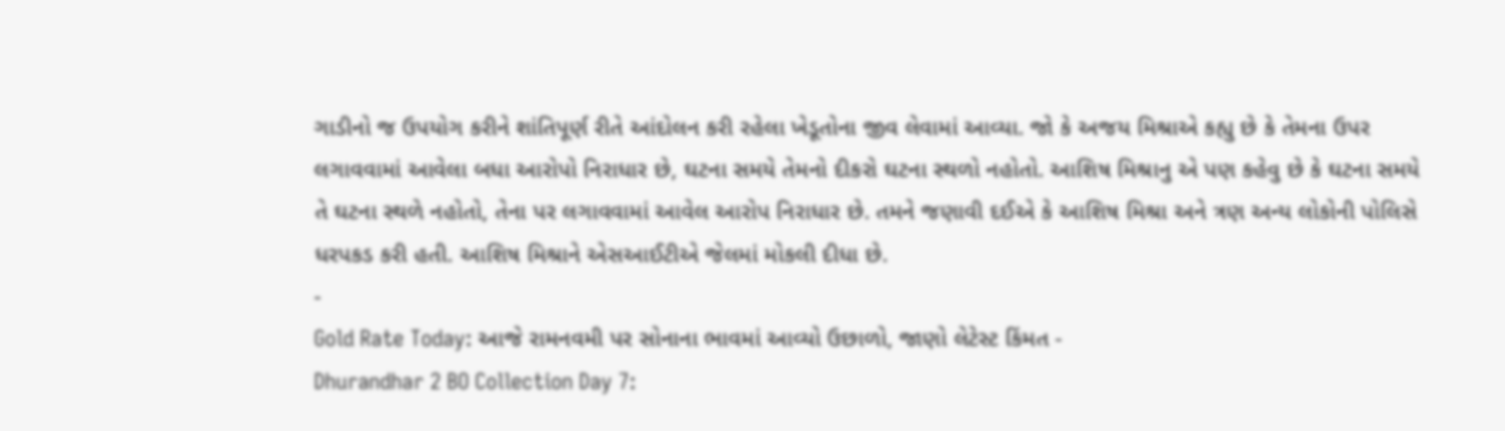ગાડીનો જ ઉપયોગ કરીને શાંતિપૂર્ણ રીતે આંદોલન કરી રહેલા ખેડૂતોના જીવ લેવામાં આવ્યા. જો કે અજય મિશ્રાએ કહ્યુ છે કે તેમના ઉપર લગાવવામાં આવેલા બધા આરોપો નિરાધાર છે, ઘટના સમયે તેમનો દીકરો ઘટના સ્થળો નહોતો. આશિષ મિશ્રાનુ એ પણ કહેવુ છે કે ઘટના સમયે તે ઘટના સ્થળે નહોતો, તેના પર લગાવવામાં આવેલ આરોપ નિરાધાર છે. તમને જણાવી દઈએ કે આશિષ મિશ્રા અને ત્રણ અન્ય લોકોની પોલિસે ધરપકડ કરી હતી. આશિષ મિશ્રાને એસઆઈટીએ જેલમાં મોકલી દીધા છે.
-
Gold Rate Today: આજે રામનવમી પર સોનાના ભાવમાં આવ્યો ઉછાળો, જાણો લેટેસ્ટ કિંમત -
Dhurandhar 2 BO Collection Day 7: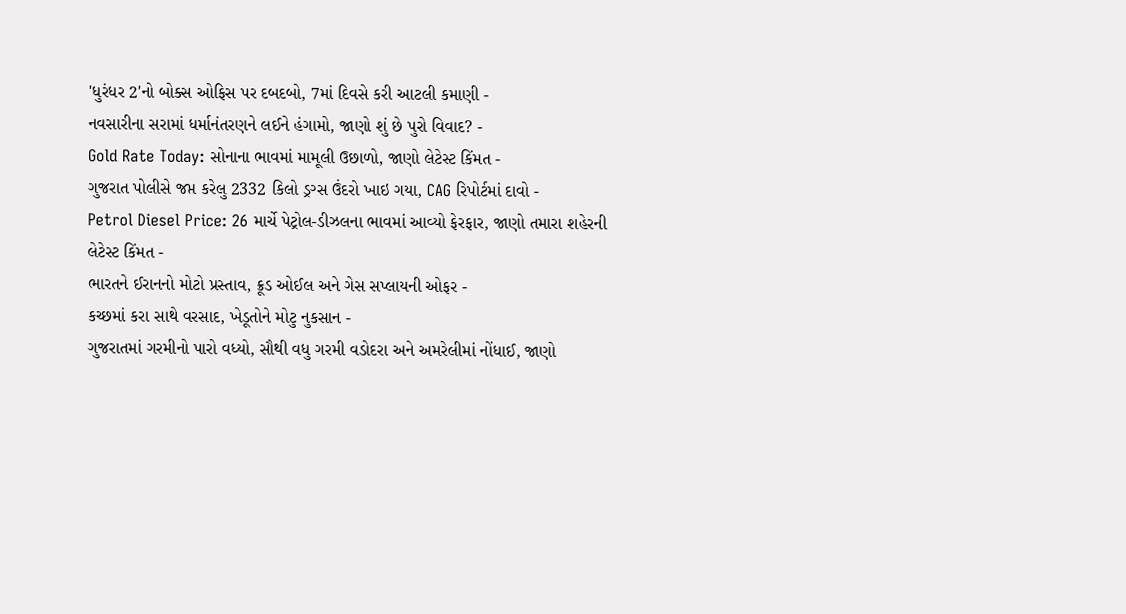'ધુરંધર 2'નો બોક્સ ઓફિસ પર દબદબો, 7માં દિવસે કરી આટલી કમાણી -
નવસારીના સરામાં ધર્માનંતરણને લઈને હંગામો, જાણો શું છે પુરો વિવાદ? -
Gold Rate Today: સોનાના ભાવમાં મામૂલી ઉછાળો, જાણો લેટેસ્ટ કિંમત -
ગુજરાત પોલીસે જપ્ત કરેલુ 2332 કિલો ડ્રગ્સ ઉંદરો ખાઇ ગયા, CAG રિપોર્ટમાં દાવો -
Petrol Diesel Price: 26 માર્ચે પેટ્રોલ-ડીઝલના ભાવમાં આવ્યો ફેરફાર, જાણો તમારા શહેરની લેટેસ્ટ કિંમત -
ભારતને ઈરાનનો મોટો પ્રસ્તાવ, ક્રૂડ ઓઈલ અને ગેસ સપ્લાયની ઓફર -
કચ્છમાં કરા સાથે વરસાદ, ખેડૂતોને મોટુ નુકસાન -
ગુજરાતમાં ગરમીનો પારો વધ્યો, સૌથી વધુ ગરમી વડોદરા અને અમરેલીમાં નોંધાઈ, જાણો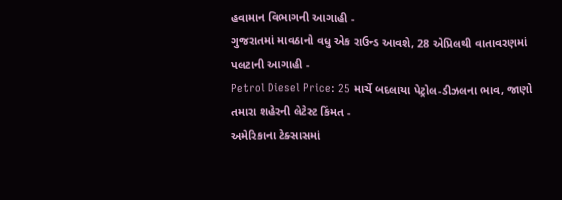હવામાન વિભાગની આગાહી -
ગુજરાતમાં માવઠાનો વધુ એક રાઉન્ડ આવશે, 28 એપ્રિલથી વાતાવરણમાં પલટાની આગાહી -
Petrol Diesel Price: 25 માર્ચે બદલાયા પેટ્રોલ-ડીઝલના ભાવ, જાણો તમારા શહેરની લેટેસ્ટ કિંમત -
અમેરિકાના ટેક્સાસમાં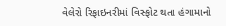વેલેરો રિફાઇનરીમાં વિસ્ફોટ થતા હંગામાનો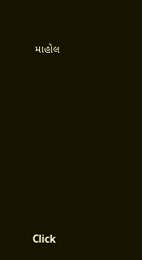માહોલ









Click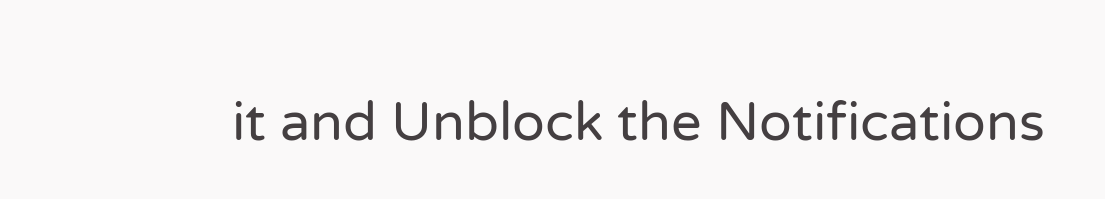it and Unblock the Notifications